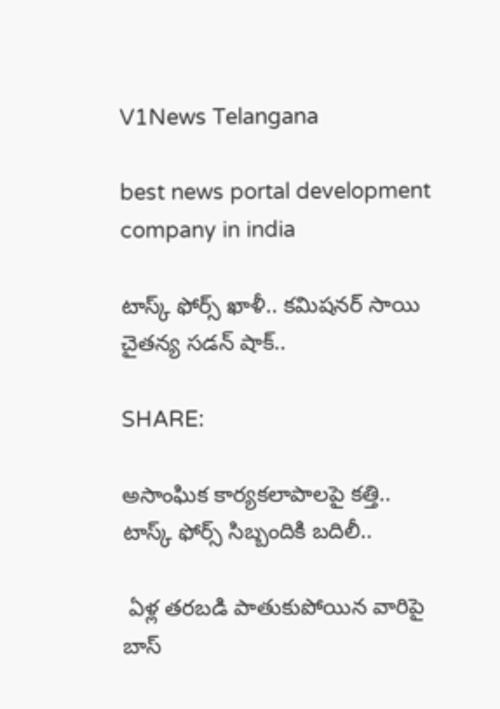V1News Telangana

best news portal development company in india

టాస్క్ ఫోర్స్ ఖాళీ.. కమిషనర్ సాయి చైతన్య సడన్ షాక్..

SHARE:

అసాంఘిక కార్యకలాపాలపై కత్తి.. టాస్క్ ఫోర్స్ సిబ్బందికి బదిలీ..

 ఏళ్ల తరబడి పాతుకుపోయిన వారిపై బాస్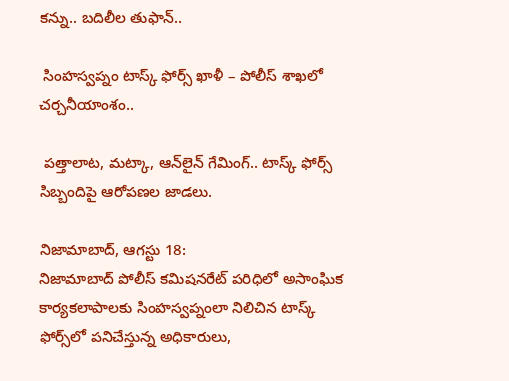కన్ను.. బదిలీల తుఫాన్..

 సింహస్వప్నం టాస్క్ ఫోర్స్ ఖాళీ – పోలీస్ శాఖలో చర్చనీయాంశం..

 పత్తాలాట, మట్కా, ఆన్‌లైన్ గేమింగ్.. టాస్క్ ఫోర్స్ సిబ్బందిపై ఆరోపణల జాడలు.

నిజామాబాద్, ఆగస్టు 18:
నిజామాబాద్ పోలీస్ కమిషనరేట్ పరిధిలో అసాంఘిక కార్యకలాపాలకు సింహస్వప్నంలా నిలిచిన టాస్క్ ఫోర్స్‌లో పనిచేస్తున్న అధికారులు,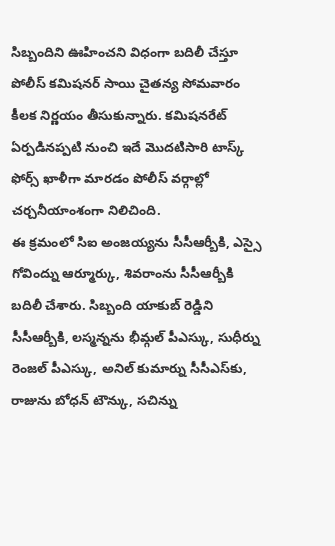సిబ్బందిని ఊహించని విధంగా బదిలీ చేస్తూ పోలీస్ కమిషనర్ సాయి చైతన్య సోమవారం కీలక నిర్ణయం తీసుకున్నారు. కమిషనరేట్ ఏర్పడినప్పటి నుంచి ఇదే మొదటిసారి టాస్క్ ఫోర్స్ ఖాళీగా మారడం పోలీస్ వర్గాల్లో చర్చనీయాంశంగా నిలిచింది.
ఈ క్రమంలో సిఐ అంజయ్యను సీసీఆర్బీకి, ఎస్సై గోవింద్ను ఆర్మూర్కు, శివరాంను సీసీఆర్బీకి బదిలీ చేశారు. సిబ్బంది యాకుబ్ రెడ్డిని సీసీఆర్బీకి, లస్మన్నను భీమ్గల్ పీఎస్కు, సుధీర్ను రెంజల్ పీఎస్కు, అనిల్ కుమార్ను సీసీఎస్‌కు, రాజును బోధన్ టౌన్కు, సచిన్ను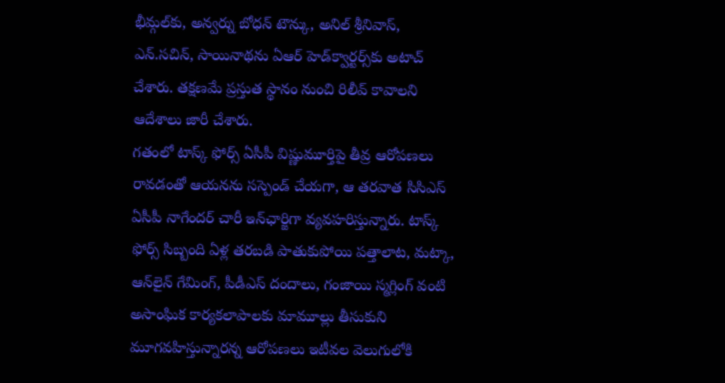భీమ్గల్‌కు, అన్వర్ను బోధన్ టౌన్కు, అనిల్ శ్రీనివాస్, ఎన్.సచిన్, సాయినాథను ఏఆర్ హెడ్‌క్వార్టర్స్‌కు అటాచ్ చేశారు. తక్షణమే ప్రస్తుత స్థానం నుంచి రిలీవ్ కావాలని ఆదేశాలు జారీ చేశారు.
గతంలో టాస్క్ ఫోర్స్ ఏసీపీ విష్ణుమూర్తిపై తీవ్ర ఆరోపణలు రావడంతో ఆయనను సస్పెండ్ చేయగా, ఆ తరవాత సిసిఎస్ ఏసీపీ నాగేందర్ చారీ ఇన్‌ఛార్జిగా వ్యవహరిస్తున్నారు. టాస్క్ ఫోర్స్ సిబ్బంది ఏళ్ల తరబడి పాతుకుపోయి పత్తాలాట, మట్కా, ఆన్‌లైన్ గేమింగ్, పీడీఎస్ దందాలు, గంజాయి స్మగ్లింగ్ వంటి అసాంఘిక కార్యకలాపాలకు మామూల్లు తీసుకుని మూగవహిస్తున్నారన్న ఆరోపణలు ఇటీవల వెలుగులోకి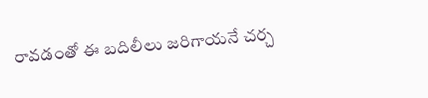రావడంతో ఈ బదిలీలు జరిగాయనే చర్చ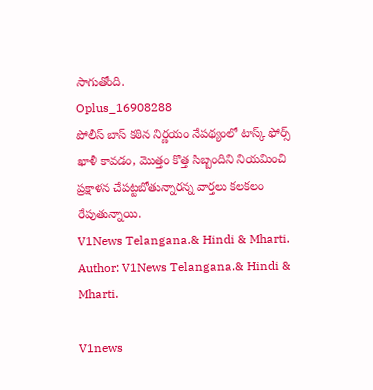సాగుతోంది.
Oplus_16908288
పోలీస్ బాస్ కఠిన నిర్ణయం నేపథ్యంలో టాస్క్ ఫోర్స్ ఖాళీ కావడం, మొత్తం కొత్త సిబ్బందిని నియమించి ప్రక్షాళన చేపట్టబోతున్నారన్న వార్తలు కలకలం రేపుతున్నాయి.
V1News Telangana.& Hindi & Mharti.
Author: V1News Telangana.& Hindi & Mharti.

V1news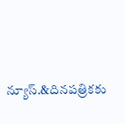న్యూస్.&దినపత్రికకు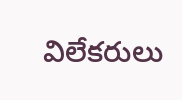విలేకరులు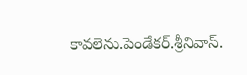కావలెను.పెండేకర్.శ్రీనివాస్.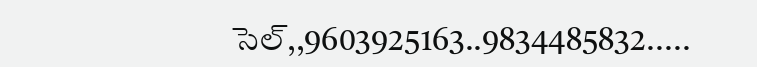సెల్,,9603925163..9834485832.....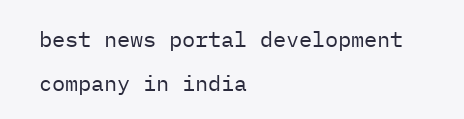best news portal development company in india